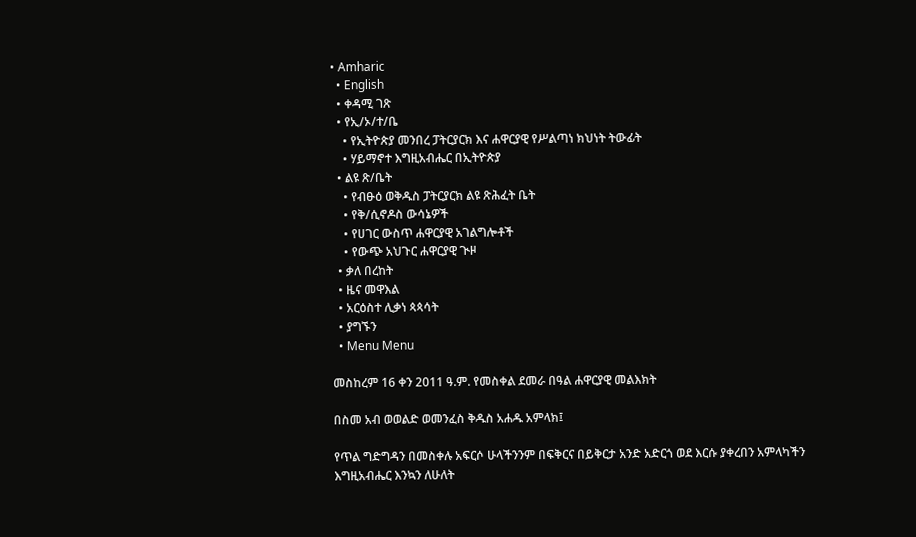• Amharic
  • English
  • ቀዳሚ ገጽ
  • የኢ/ኦ/ተ/ቤ
    • የኢትዮጵያ መንበረ ፓትርያርክ እና ሐዋርያዊ የሥልጣነ ክህነት ትውፊት
    • ሃይማኖተ እግዚአብሔር በኢትዮጵያ
  • ልዩ ጽ/ቤት
    • የብፁዕ ወቅዱስ ፓትርያርክ ልዩ ጽሕፈት ቤት
    • የቅ/ሲኖዶስ ውሳኔዎች
    • የሀገር ውስጥ ሐዋርያዊ አገልግሎቶች
    • የውጭ አህጉር ሐዋርያዊ ጒዞ
  • ቃለ በረከት
  • ዜና መዋእል
  • አርዕስተ ሊቃነ ጳጳሳት
  • ያግኙን
  • Menu Menu

መስከረም 16 ቀን 2011 ዓ.ም. የመስቀል ደመራ በዓል ሐዋርያዊ መልእክት

በስመ አብ ወወልድ ወመንፈስ ቅዱስ አሐዱ አምላክ፤

የጥል ግድግዳን በመስቀሉ አፍርሶ ሁላችንንም በፍቅርና በይቅርታ አንድ አድርጎ ወደ እርሱ ያቀረበን አምላካችን እግዚአብሔር እንኳን ለሁለት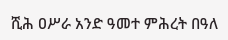ሺሕ ዐሥራ አንድ ዓመተ ምሕረት በዓለ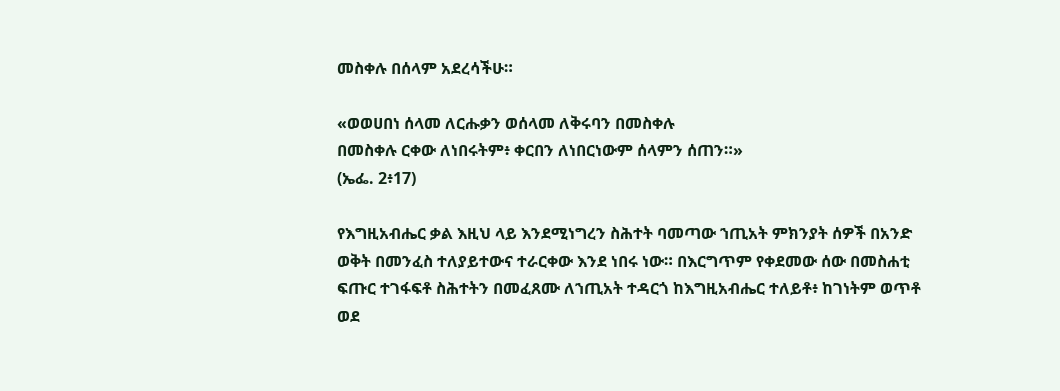መስቀሉ በሰላም አደረሳችሁ።

«ወወሀበነ ሰላመ ለርሑቃን ወሰላመ ለቅሩባን በመስቀሉ
በመስቀሉ ርቀው ለነበሩትም፥ ቀርበን ለነበርነውም ሰላምን ሰጠን።»
(ኤፌ. 2፥17)

የእግዚአብሔር ቃል እዚህ ላይ እንደሚነግረን ስሕተት ባመጣው ኀጢአት ምክንያት ሰዎች በአንድ ወቅት በመንፈስ ተለያይተውና ተራርቀው እንደ ነበሩ ነው። በእርግጥም የቀደመው ሰው በመስሐቲ ፍጡር ተገፋፍቶ ስሕተትን በመፈጸሙ ለኀጢአት ተዳርጎ ከእግዚአብሔር ተለይቶ፥ ከገነትም ወጥቶ ወደ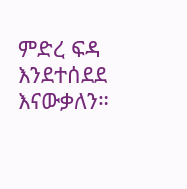ምድረ ፍዳ እንደተሰደደ እናውቃለን።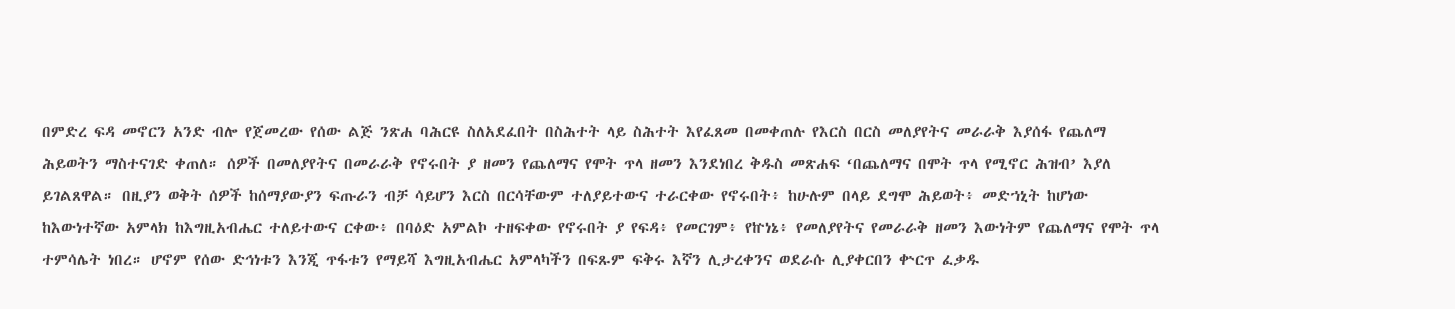በምድረ ፍዳ መኖርን አንድ ብሎ የጀመረው የሰው ልጅ ንጽሐ ባሕርዩ ስለአደፈበት በስሕተት ላይ ስሕተት እየፈጸመ በመቀጠሉ የእርስ በርስ መለያየትና መራራቅ እያሰፋ የጨለማ ሕይወትን ማስተናገድ ቀጠለ። ሰዎች በመለያየትና በመራራቅ የኖሩበት ያ ዘመን የጨለማና የሞት ጥላ ዘመን እንደነበረ ቅዱስ መጽሐፍ ‘በጨለማና በሞት ጥላ የሚኖር ሕዝብ’ እያለ ይገልጸዋል። በዚያን ወቅት ሰዎች ከሰማያውያን ፍጡራን ብቻ ሳይሆን እርስ በርሳቸውም ተለያይተውና ተራርቀው የኖሩበት፥ ከሁሉም በላይ ደግሞ ሕይወት፥ መድኀኒት ከሆነው ከእውነተኛው አምላክ ከእግዚአብሔር ተለይተውና ርቀው፥ በባዕድ አምልኮ ተዘፍቀው የኖሩበት ያ የፍዳ፥ የመርገም፥ የኵነኔ፥ የመለያየትና የመራራቅ ዘመን እውነትም የጨለማና የሞት ጥላ ተምሳሌት ነበረ። ሆኖም የሰው ድኅነቱን እንጂ ጥፋቱን የማይሻ እግዚአብሔር አምላካችን በፍጹም ፍቅሩ እኛን ሊታረቀንና ወደራሱ ሊያቀርበን ቍርጥ ፈቃዱ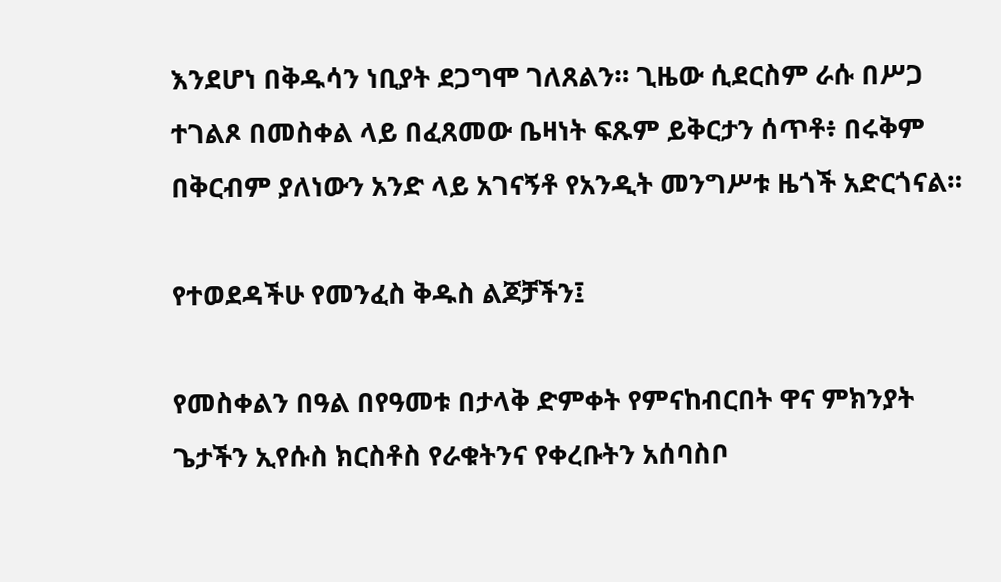እንደሆነ በቅዱሳን ነቢያት ደጋግሞ ገለጸልን። ጊዜው ሲደርስም ራሱ በሥጋ ተገልጾ በመስቀል ላይ በፈጸመው ቤዛነት ፍጹም ይቅርታን ሰጥቶ፥ በሩቅም በቅርብም ያለነውን አንድ ላይ አገናኝቶ የአንዲት መንግሥቱ ዜጎች አድርጎናል።

የተወደዳችሁ የመንፈስ ቅዱስ ልጆቻችን፤

የመስቀልን በዓል በየዓመቱ በታላቅ ድምቀት የምናከብርበት ዋና ምክንያት ጌታችን ኢየሱስ ክርስቶስ የራቁትንና የቀረቡትን አሰባስቦ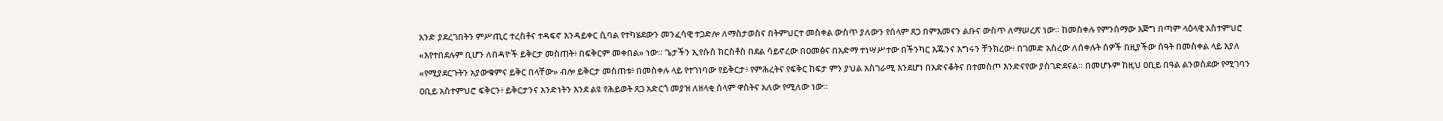አንድ ያደረገበትን ምሥጢር ተረስቶና ተዳፍኖ እንዳይቀር ሲባል የተካሄደውን መንፈሳዊ ተጋድሎ ለማስታወስና በትምህርተ መስቀል ውስጥ ያለውን የሰላም ጸጋ በምእመናን ልቡና ውስጥ ለማሠረጽ ነው። ከመስቀሉ የምንሰማው እጅግ በጣም ላዕላዊ አስተምህሮ «እየተበደሉም ቢሆን ለበዳዮች ይቅርታ መስጠት፥ በፍቅርም መቀበል» ነው። ጌታችን ኢየሱስ ክርስቶስ በደል ሳይኖረው በዐመፅና በአድማ ተነሣሥተው በችንካር እጁንና እግሩን ቸንክረው፥ በገመድ አስረው ለሰቀሉት ሰዎች በዚያችው ሰዓት በመስቀል ላይ እያለ «የሚያደርጉትን አያውቁምና ይቅር በላቸው» ብሎ ይቅርታ መስጠቱ፥ በመስቀሉ ላይ የተገነባው የይቅርታ፥ የምሕረትና የፍቅር ከፍታ ምን ያህል አስገራሚ እንደሆነ በአድናቆትና በተመስጦ እንድናየው ያስገድደናል። በመሆኑም ከዚህ ዐቢይ በዓል ልንወስደው የሚገባን ዐቢይ አስተምህሮ ፍቅርን፥ ይቅርታንና አንድነትን እንደ ልዩ የሕይወት ጸጋ አድርጎ መያዝ ለዘላቂ ሰላም ዋስትና አለው የሚለው ነው።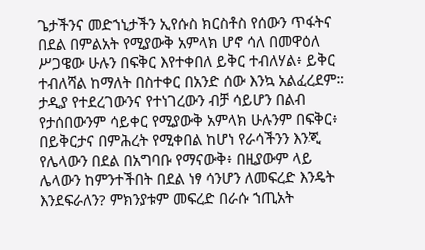ጌታችንና መድኀኒታችን ኢየሱስ ክርስቶስ የሰውን ጥፋትና በደል በምልአት የሚያውቅ አምላክ ሆኖ ሳለ በመዋዕለ ሥጋዌው ሁሉን በፍቅር እየተቀበለ ይቅር ተብለሃል፥ ይቅር ተብለሻል ከማለት በስተቀር በአንድ ሰው እንኳ አልፈረደም። ታዲያ የተደረገውንና የተነገረውን ብቻ ሳይሆን በልብ የታሰበውንም ሳይቀር የሚያውቅ አምላክ ሁሉንም በፍቅር፥ በይቅርታና በምሕረት የሚቀበል ከሆነ የራሳችንን እንጂ የሌላውን በደል በአግባቡ የማናውቅ፥ በዚያውም ላይ ሌላውን ከምንተችበት በደል ነፃ ሳንሆን ለመፍረድ እንዴት እንደፍራለን? ምክንያቱም መፍረድ በራሱ ኀጢአት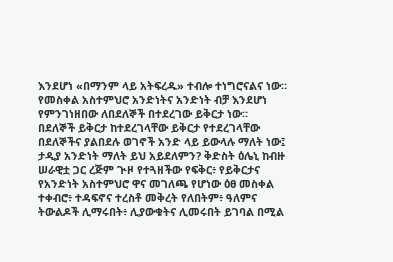እንደሆነ «በማንም ላይ አትፍረዱ» ተብሎ ተነግሮናልና ነው። የመስቀል አስተምህሮ አንድነትና አንድነት ብቻ እንደሆነ የምንገነዘበው ለበደለኞች በተደረገው ይቅርታ ነው። በደለኞች ይቅርታ ከተደረገላቸው ይቅርታ የተደረገላቸው በደለኞችና ያልበደሉ ወገኖች አንድ ላይ ይውላሉ ማለት ነው፤ ታዲያ አንድነት ማለት ይህ አይደለምን? ቅድስት ዕሌኒ ከብዙ ሠራዊቷ ጋር ረጅም ጒዞ የተጓዘችው የፍቅር፥ የይቅርታና የአንድነት አስተምህሮ ዋና መገለጫ የሆነው ዕፀ መስቀል ተቀብሮ፥ ተዳፍኖና ተረስቶ መቅረት የለበትም፥ ዓለምና ትውልዶች ሊማሩበት፥ ሊያውቁትና ሊመሩበት ይገባል በሚል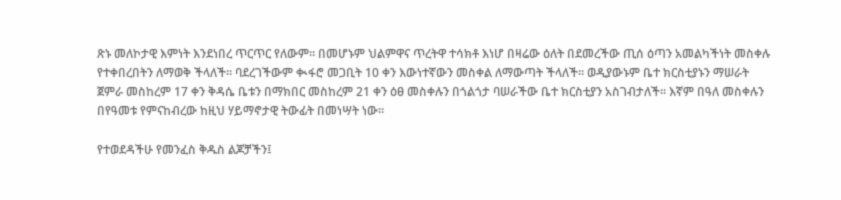ጽኑ መለኮታዊ እምነት እንደነበረ ጥርጥር የለውም። በመሆኑም ህልምዋና ጥረትዋ ተሳክቶ እነሆ በዛሬው ዕለት በደመረችው ጢሰ ዕጣን አመልካችነት መስቀሉ የተቀበረበትን ለማወቅ ችላለች። ባደረገችውም ቊፋሮ መጋቢት 10 ቀን እውነተኛውን መስቀል ለማውጣት ችላለች። ወዲያውኑም ቤተ ክርስቲያኑን ማሠራት ጀምራ መስከረም 17 ቀን ቅዳሴ ቤቱን በማክበር መስከረም 21 ቀን ዕፀ መስቀሉን በጎልጎታ ባሠራችው ቤተ ክርስቲያን አስገብታለች። እኛም በዓለ መስቀሉን በየዓመቱ የምናከብረው ከዚህ ሃይማኖታዊ ትውፊት በመነሣት ነው።

የተወደዳችሁ የመንፈስ ቅዱስ ልጆቻችን፤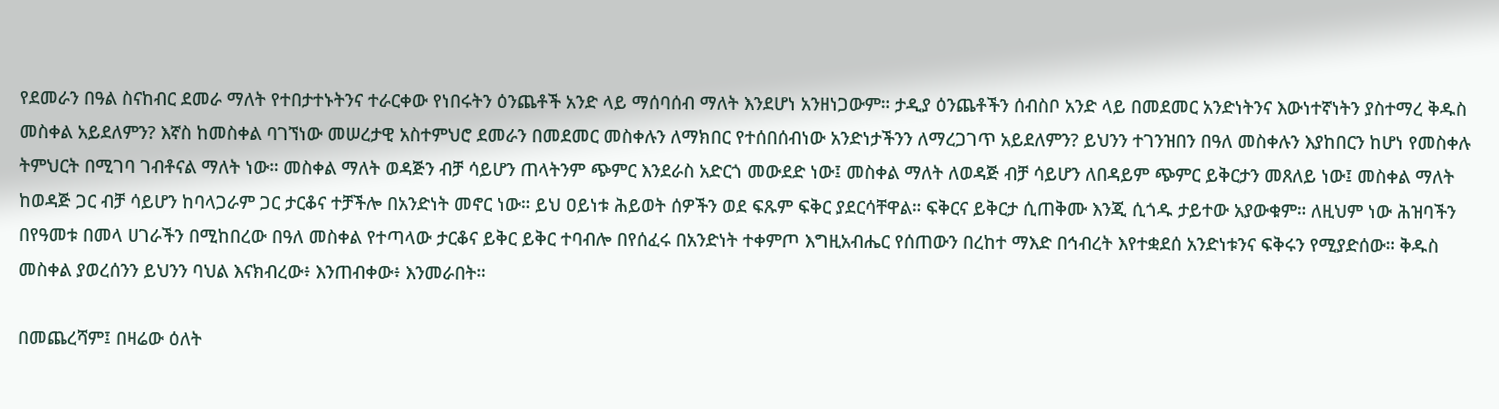የደመራን በዓል ስናከብር ደመራ ማለት የተበታተኑትንና ተራርቀው የነበሩትን ዕንጨቶች አንድ ላይ ማሰባሰብ ማለት እንደሆነ አንዘነጋውም። ታዲያ ዕንጨቶችን ሰብስቦ አንድ ላይ በመደመር አንድነትንና እውነተኛነትን ያስተማረ ቅዱስ መስቀል አይደለምን? እኛስ ከመስቀል ባገኘነው መሠረታዊ አስተምህሮ ደመራን በመደመር መስቀሉን ለማክበር የተሰበሰብነው አንድነታችንን ለማረጋገጥ አይደለምን? ይህንን ተገንዝበን በዓለ መስቀሉን እያከበርን ከሆነ የመስቀሉ ትምህርት በሚገባ ገብቶናል ማለት ነው። መስቀል ማለት ወዳጅን ብቻ ሳይሆን ጠላትንም ጭምር እንደራስ አድርጎ መውደድ ነው፤ መስቀል ማለት ለወዳጅ ብቻ ሳይሆን ለበዳይም ጭምር ይቅርታን መጸለይ ነው፤ መስቀል ማለት ከወዳጅ ጋር ብቻ ሳይሆን ከባላጋራም ጋር ታርቆና ተቻችሎ በአንድነት መኖር ነው። ይህ ዐይነቱ ሕይወት ሰዎችን ወደ ፍጹም ፍቅር ያደርሳቸዋል። ፍቅርና ይቅርታ ሲጠቅሙ እንጂ ሲጎዱ ታይተው አያውቁም። ለዚህም ነው ሕዝባችን በየዓመቱ በመላ ሀገራችን በሚከበረው በዓለ መስቀል የተጣላው ታርቆና ይቅር ይቅር ተባብሎ በየሰፈሩ በአንድነት ተቀምጦ እግዚአብሔር የሰጠውን በረከተ ማእድ በኅብረት እየተቋደሰ አንድነቱንና ፍቅሩን የሚያድሰው። ቅዱስ መስቀል ያወረሰንን ይህንን ባህል እናክብረው፥ እንጠብቀው፥ እንመራበት።

በመጨረሻም፤ በዛሬው ዕለት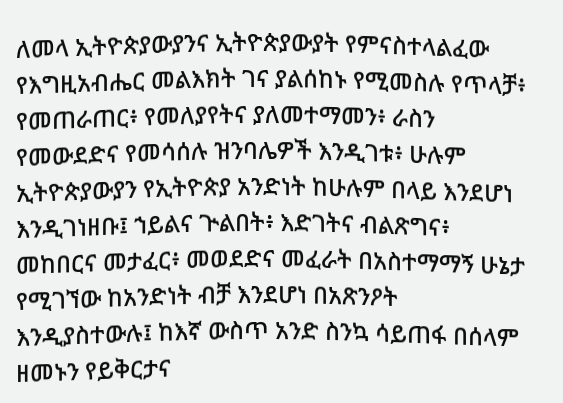ለመላ ኢትዮጵያውያንና ኢትዮጵያውያት የምናስተላልፈው የእግዚአብሔር መልእክት ገና ያልሰከኑ የሚመስሉ የጥላቻ፥ የመጠራጠር፥ የመለያየትና ያለመተማመን፥ ራስን የመውደድና የመሳሰሉ ዝንባሌዎች እንዲገቱ፥ ሁሉም ኢትዮጵያውያን የኢትዮጵያ አንድነት ከሁሉም በላይ እንደሆነ እንዲገነዘቡ፤ ኀይልና ጒልበት፥ እድገትና ብልጽግና፥ መከበርና መታፈር፥ መወደድና መፈራት በአስተማማኝ ሁኔታ የሚገኘው ከአንድነት ብቻ እንደሆነ በአጽንዖት እንዲያስተውሉ፤ ከእኛ ውስጥ አንድ ስንኳ ሳይጠፋ በሰላም ዘመኑን የይቅርታና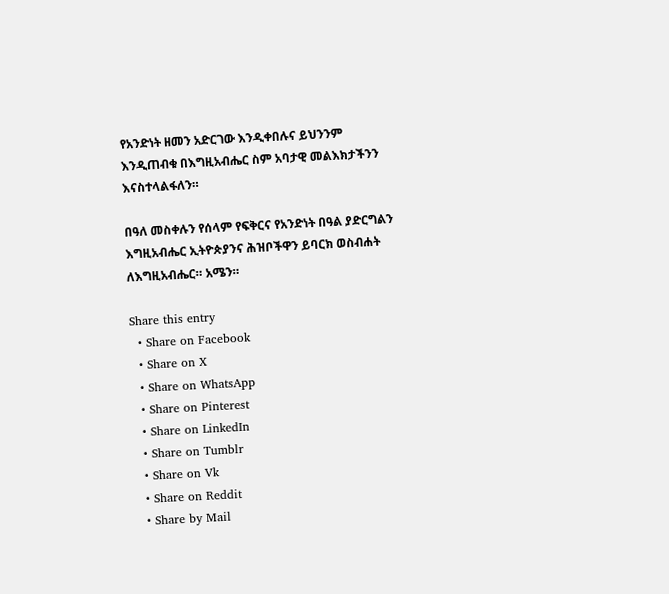የአንድነት ዘመን አድርገው እንዲቀበሉና ይህንንም እንዲጠብቁ በእግዚአብሔር ስም አባታዊ መልእክታችንን እናስተላልፋለን።

በዓለ መስቀሉን የሰላም የፍቅርና የአንድነት በዓል ያድርግልን እግዚአብሔር ኢትዮጵያንና ሕዝቦችዋን ይባርክ ወስብሐት ለእግዚአብሔር። አሜን።

Share this entry
  • Share on Facebook
  • Share on X
  • Share on WhatsApp
  • Share on Pinterest
  • Share on LinkedIn
  • Share on Tumblr
  • Share on Vk
  • Share on Reddit
  • Share by Mail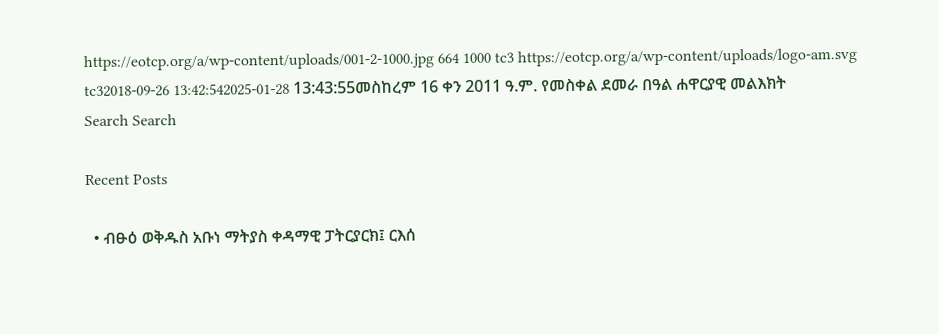https://eotcp.org/a/wp-content/uploads/001-2-1000.jpg 664 1000 tc3 https://eotcp.org/a/wp-content/uploads/logo-am.svg tc32018-09-26 13:42:542025-01-28 13:43:55መስከረም 16 ቀን 2011 ዓ.ም. የመስቀል ደመራ በዓል ሐዋርያዊ መልእክት
Search Search

Recent Posts

  • ብፁዕ ወቅዱስ አቡነ ማትያስ ቀዳማዊ ፓትርያርክ፤ ርእሰ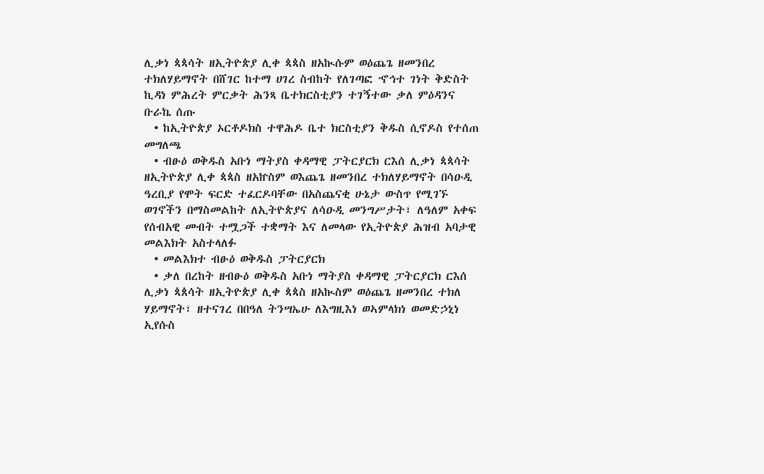ሊቃነ ጳጳሳት ዘኢትዮጵያ ሊቀ ጳጳስ ዘአኲሱም ወዕጨጌ ዘመንበረ ተክለሃይማኖት በሸገር ከተማ ሀገረ ስብከት የለገጣፎ ኆኅተ ገነት ቅድስት ኪዳነ ምሕረት ምርቃት ሕንጻ ቤተክርስቲያን ተገኝተው ቃለ ምዕዳንና ቡራኬ ሰጡ
  • ከኢትዮጵያ ኦርቶዶክስ ተዋሕዶ ቤተ ክርስቲያን ቅዱስ ሲኖዶስ የተሰጠ መግለጫ
  • ብፁዕ ወቅዱስ አቡነ ማትያስ ቀዳማዊ ፓትርያርክ ርእሰ ሊቃነ ጳጳሳት ዘኢትዮጵያ ሊቀ ጳጳስ ዘአኵስም ወእጨጌ ዘመንበረ ተክለሃይማኖት በሳዑዲ ዓረቢያ የሞት ፍርድ ተፈርዶባቸው በአስጨናቂ ሁኔታ ውስጥ የሚገኙ ወገኖችን በማስመልከት ለኢትዮጵያና ለሳዑዲ መንግሥታት፣ ለዓለም አቀፍ የሰብአዊ መብት ተሟጋች ተቋማት እና ለመላው የኢትዮጵያ ሕዝብ አባታዊ መልእክት አስተላለፉ
  • መልእክተ ብፁዕ ወቅዱስ ፓትርያርክ
  • ቃለ በረከት ዘብፁዕ ወቅዱስ አቡነ ማትያስ ቀዳማዊ ፓትርያርክ ርእሰ ሊቃነ ጳጰሳት ዘኢትዮጵያ ሊቀ ጳጳስ ዘአኲስም ወዕጨጌ ዘመንበረ ተክለ ሃይማኖት፣ ዘተናገረ በበዓለ ትንሣኤሁ ለእግዚእነ ወኣምላክነ ወመድኃኒነ ኢየሱስ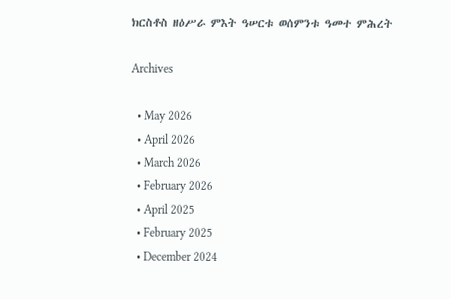ክርስቶስ ዘዕሥራ ምእት ዓሠርቱ ወሰምንቱ ዓመተ ምሕረት

Archives

  • May 2026
  • April 2026
  • March 2026
  • February 2026
  • April 2025
  • February 2025
  • December 2024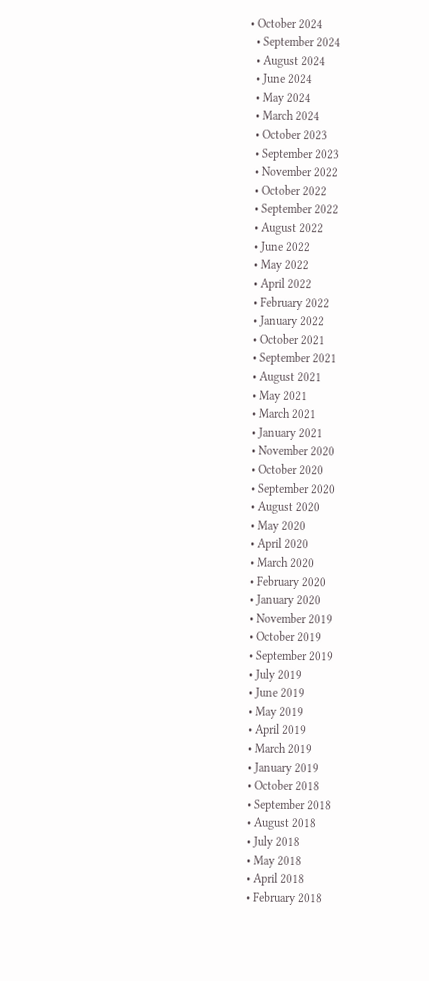• October 2024
  • September 2024
  • August 2024
  • June 2024
  • May 2024
  • March 2024
  • October 2023
  • September 2023
  • November 2022
  • October 2022
  • September 2022
  • August 2022
  • June 2022
  • May 2022
  • April 2022
  • February 2022
  • January 2022
  • October 2021
  • September 2021
  • August 2021
  • May 2021
  • March 2021
  • January 2021
  • November 2020
  • October 2020
  • September 2020
  • August 2020
  • May 2020
  • April 2020
  • March 2020
  • February 2020
  • January 2020
  • November 2019
  • October 2019
  • September 2019
  • July 2019
  • June 2019
  • May 2019
  • April 2019
  • March 2019
  • January 2019
  • October 2018
  • September 2018
  • August 2018
  • July 2018
  • May 2018
  • April 2018
  • February 2018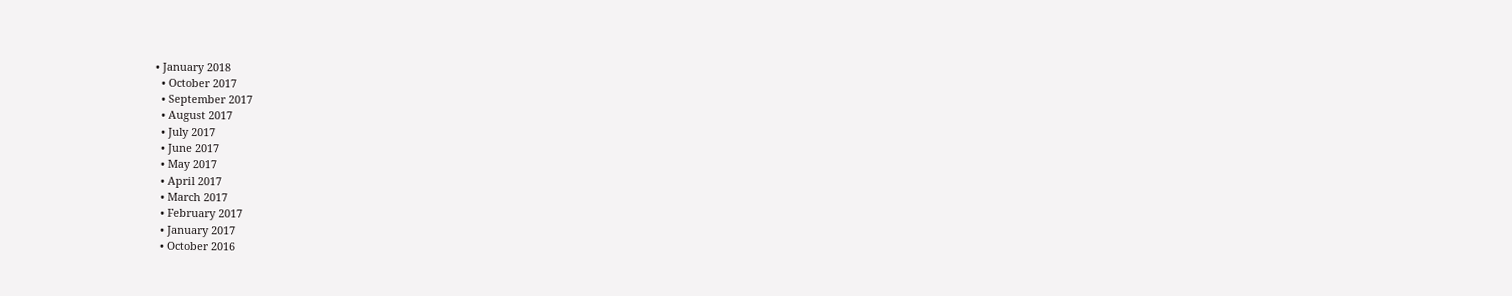• January 2018
  • October 2017
  • September 2017
  • August 2017
  • July 2017
  • June 2017
  • May 2017
  • April 2017
  • March 2017
  • February 2017
  • January 2017
  • October 2016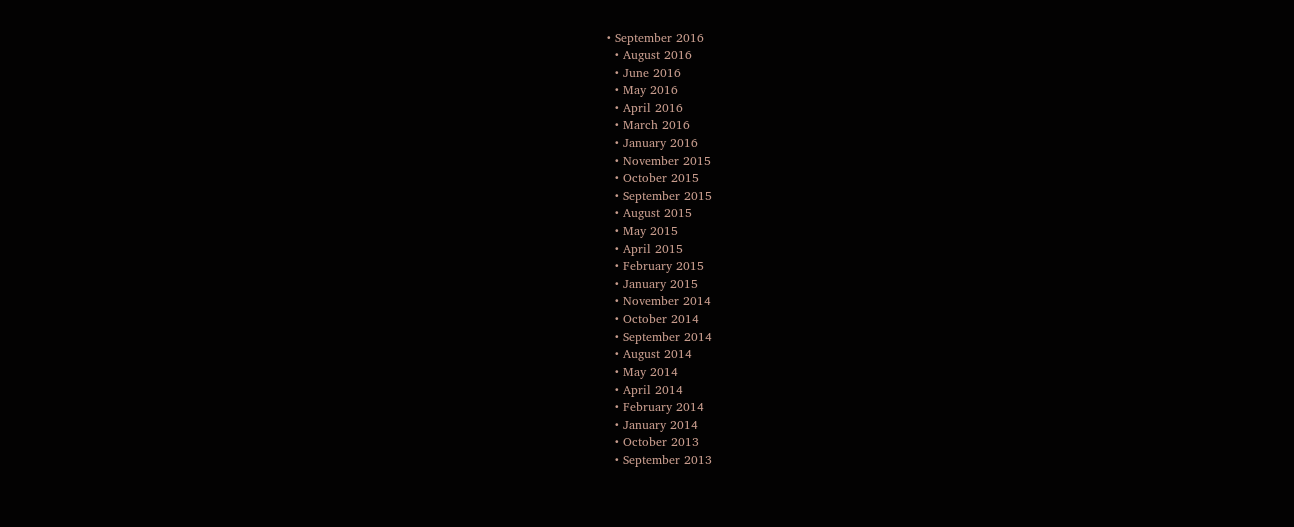• September 2016
  • August 2016
  • June 2016
  • May 2016
  • April 2016
  • March 2016
  • January 2016
  • November 2015
  • October 2015
  • September 2015
  • August 2015
  • May 2015
  • April 2015
  • February 2015
  • January 2015
  • November 2014
  • October 2014
  • September 2014
  • August 2014
  • May 2014
  • April 2014
  • February 2014
  • January 2014
  • October 2013
  • September 2013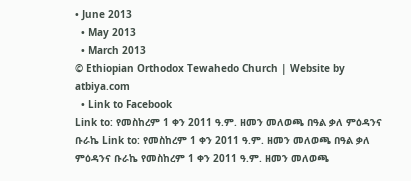• June 2013
  • May 2013
  • March 2013
© Ethiopian Orthodox Tewahedo Church | Website by atbiya.com
  • Link to Facebook
Link to: የመስከረም 1 ቀን 2011 ዓ.ም. ዘመን መለወጫ በዓል ቃለ ምዕዳንና ቡራኬ Link to: የመስከረም 1 ቀን 2011 ዓ.ም. ዘመን መለወጫ በዓል ቃለ ምዕዳንና ቡራኬ የመስከረም 1 ቀን 2011 ዓ.ም. ዘመን መለወጫ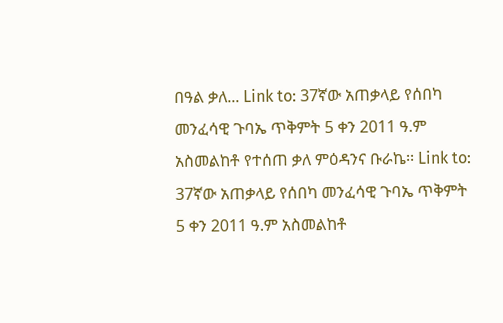በዓል ቃለ... Link to: 37ኛው አጠቃላይ የሰበካ መንፈሳዊ ጉባኤ ጥቅምት 5 ቀን 2011 ዓ.ም አስመልከቶ የተሰጠ ቃለ ምዕዳንና ቡራኬ፡፡ Link to: 37ኛው አጠቃላይ የሰበካ መንፈሳዊ ጉባኤ ጥቅምት 5 ቀን 2011 ዓ.ም አስመልከቶ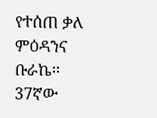የተሰጠ ቃለ ምዕዳንና ቡራኬ፡፡ 37ኛው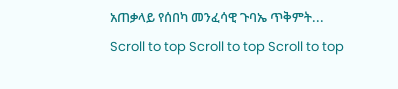አጠቃላይ የሰበካ መንፈሳዊ ጉባኤ ጥቅምት...
Scroll to top Scroll to top Scroll to top